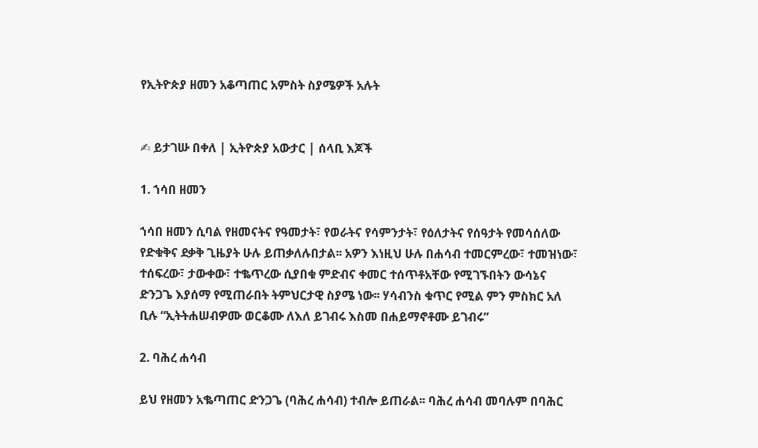የኢትዮጵያ ዘመን አቆጣጠር አምስት ስያሜዎች አሉት


✍ ይታገሡ በቀለ | ኢትዮጵያ አውታር | ሰላቢ እጆች

1. ኀሳበ ዘመን

ኀሳበ ዘመን ሲባል የዘመናትና የዓመታት፣ የወራትና የሳምንታት፣ የዕለታትና የሰዓታት የመሳሰለው የድቁቅና ደቃቅ ጊዜያት ሁሉ ይጠቃለሉበታል፡፡ አዎን እነዚህ ሁሉ በሐሳብ ተመርምረው፣ ተመዝነው፣ ተሰፍረው፣ ታውቀው፣ ተቈጥረው ሲያበቁ ምድብና ቀመር ተሰጥቶአቸው የሚገኙበትን ውሳኔና ድንጋጌ እያሰማ የሚጠራበት ትምህርታዊ ስያሜ ነው፡፡ ሃሳብንስ ቁጥር የሚል ምን ምስክር አለ ቢሉ “ኢትትሐሠብዎሙ ወርቆሙ ለእለ ይገብሩ እስመ በሐይማኖቶሙ ይገብሩ”

2. ባሕረ ሐሳብ

ይህ የዘመን አቈጣጠር ድንጋጌ (ባሕረ ሐሳብ) ተብሎ ይጠራል፡፡ ባሕረ ሐሳብ መባሉም በባሕር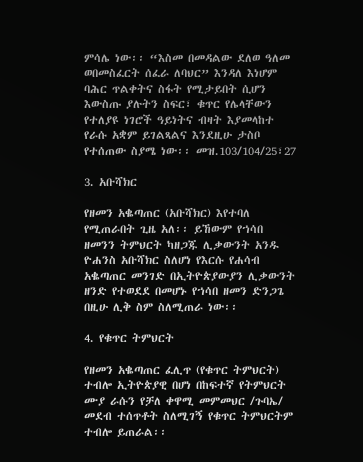ምሳሌ ነው፡፡ “እስመ በመዳልው ደለወ ዓለመ ወበመስፈርት ሰፈራ ለባህር” እንዳለ እነሆም ባሕር ጥልቀትና ስፋት የሚታይበት ሲሆን እውስጡ ያሉትን ስፍር፣ ቁጥር የሌላቸውን የተለያዩ ነገሮች ዓይነትና ብዛት እያመላከተ የራሱ አቋም ይገልጻልና እንደዚሁ ታስቦ የተሰጠው ስያሜ ነው፡፡ መዝ.103/104/25፣27

3. አቡሻክር

የዘመን አቈጣጠር (አቡሻክር) እየተባለ የሚጠራበት ጊዜ አለ፡፡ ይኸውም የኀሳበ ዘመንን ትምህርት ካዘጋጁ ሊቃውንት አንዱ ዮሐንስ አቡሻክር ስለሆነ የእርሱ የሐሳብ አቈጣጠር መንገድ በኢትዮጵያውያን ሊቃውንት ዘንድ የተወደደ በመሆኑ የኀሳበ ዘመን ድንጋጌ በዚሁ ሊቅ ስም ስለሚጠራ ነው፡፡

4. የቁጥር ትምህርት

የዘመን አቈጣጠር ፈሊጥ (የቁጥር ትምህርት) ተብሎ ኢትዮጵያዊ በሆነ በከፍተኛ የትምህርት ሙያ ራሱን የቻለ ቀዋሚ መምመህር /ጉባኤ/ መደብ ተሰጥቶት ስለሚገኝ የቁጥር ትምህርትም ተብሎ ይጠራል፡፡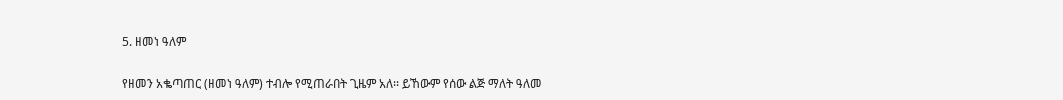5. ዘመነ ዓለም

የዘመን አቈጣጠር (ዘመነ ዓለም) ተብሎ የሚጠራበት ጊዜም አለ፡፡ ይኸውም የሰው ልጅ ማለት ዓለመ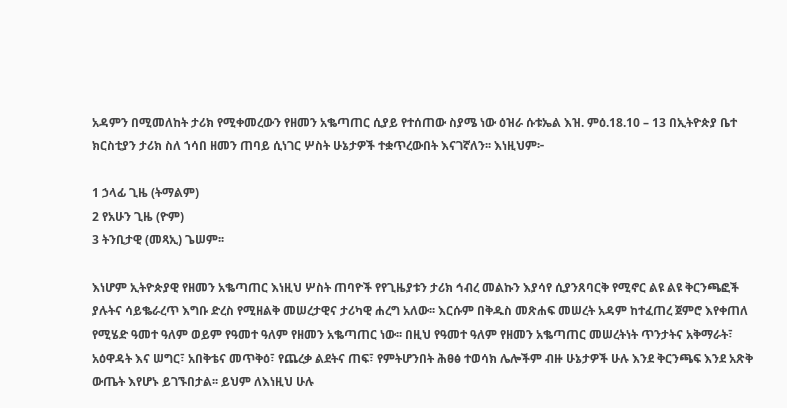አዳምን በሚመለከት ታሪክ የሚቀመረውን የዘመን አቈጣጠር ሲያይ የተሰጠው ስያሜ ነው ዕዝራ ሱቱኤል እዝ. ምዕ.18.10 – 13 በኢትዮጵያ ቤተ ክርስቲያን ታሪክ ስለ ኀሳበ ዘመን ጠባይ ሲነገር ሦስት ሁኔታዎች ተቋጥረውበት እናገኛለን፡፡ እነዚህም፦

1 ኃላፊ ጊዜ (ትማልም)
2 የአሁን ጊዜ (ዮም)
3 ትንቢታዊ (መጻኢ) ጌሠም፡፡

እነሆም ኢትዮጵያዊ የዘመን አቈጣጠር እነዚህ ሦስት ጠባዮች የየጊዜያቱን ታሪክ ኅብረ መልኩን እያሳየ ሲያንጸባርቅ የሚኖር ልዩ ልዩ ቅርንጫፎች ያሉትና ሳይቈራረጥ እግቡ ድረስ የሚዘልቅ መሠረታዊና ታሪካዊ ሐረግ አለው፡፡ እርሱም በቅዱስ መጽሐፍ መሠረት አዳም ከተፈጠረ ጀምሮ እየቀጠለ የሚሄድ ዓመተ ዓለም ወይም የዓመተ ዓለም የዘመን አቈጣጠር ነው፡፡ በዚህ የዓመተ ዓለም የዘመን አቈጣጠር መሠረትነት ጥንታትና አቅማራት፣ አዕዋዳት እና ሠግር፣ አበቅቴና መጥቅዕ፣ የጨረቃ ልደትና ጠፍ፣ የምትሆንበት ሕፀፅ ተወሳክ ሌሎችም ብዙ ሁኔታዎች ሁሉ እንደ ቅርንጫፍ እንደ አጽቅ ውጤት እየሆኑ ይገኙበታል፡፡ ይህም ለእነዚህ ሁሉ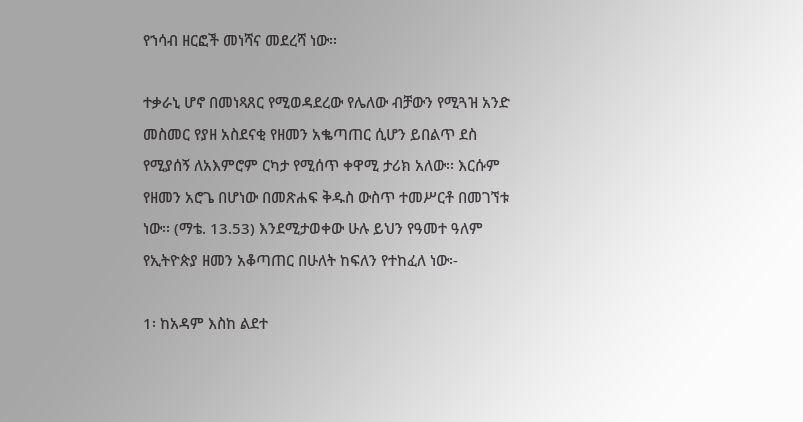የኀሳብ ዘርፎች መነሻና መደረሻ ነው፡፡

ተቃራኒ ሆኖ በመነጻጸር የሚወዳደረው የሌለው ብቻውን የሚጓዝ አንድ መስመር የያዘ አስደናቂ የዘመን አቈጣጠር ሲሆን ይበልጥ ደስ የሚያሰኝ ለአእምሮም ርካታ የሚሰጥ ቀዋሚ ታሪክ አለው፡፡ እርሱም የዘመን አሮጌ በሆነው በመጽሐፍ ቅዱስ ውስጥ ተመሥርቶ በመገኘቱ ነው፡፡ (ማቴ. 13.53) እንደሚታወቀው ሁሉ ይህን የዓመተ ዓለም የኢትዮጵያ ዘመን አቆጣጠር በሁለት ከፍለን የተከፈለ ነው፡-

1፡ ከአዳም እስከ ልደተ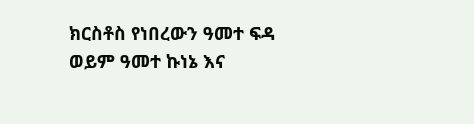ክርስቶስ የነበረውን ዓመተ ፍዳ ወይም ዓመተ ኩነኔ እና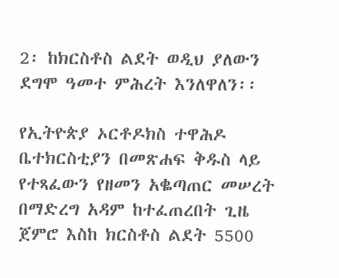2፡ ከክርስቶስ ልደት ወዲህ ያለውን ደግሞ ዓመተ ምሕረት እንለዋለን፡፡

የኢትዮጵያ ኦርቶዶክስ ተዋሕዶ ቤተክርስቲያን በመጽሐፍ ቅዱስ ላይ የተጻፈውን የዘመን አቈጣጠር መሠረት በማድረግ አዳም ከተፈጠረበት ጊዜ ጀምሮ እስከ ክርስቶስ ልደት 5500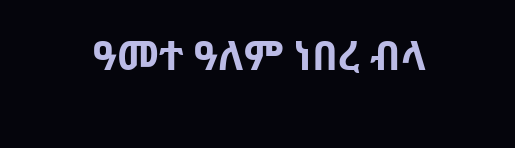ዓመተ ዓለም ነበረ ብላ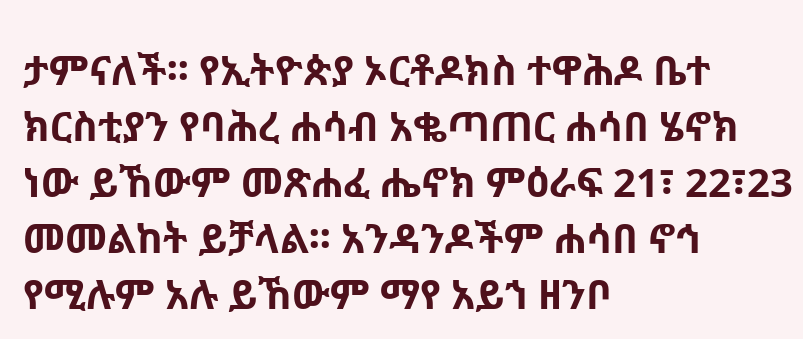ታምናለች፡፡ የኢትዮጵያ ኦርቶዶክስ ተዋሕዶ ቤተ ክርስቲያን የባሕረ ሐሳብ አቈጣጠር ሐሳበ ሄኖክ ነው ይኸውም መጽሐፈ ሔኖክ ምዕራፍ 21፣ 22፣23 መመልከት ይቻላል፡፡ አንዳንዶችም ሐሳበ ኖኅ የሚሉም አሉ ይኸውም ማየ አይኀ ዘንቦ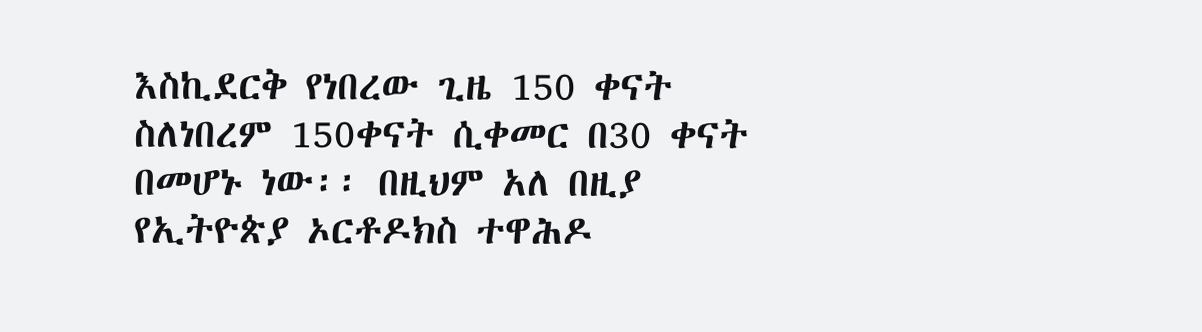እስኪደርቅ የነበረው ጊዜ 150 ቀናት ስለነበረም 150ቀናት ሲቀመር በ30 ቀናት በመሆኑ ነው፡፡ በዚህም አለ በዚያ የኢትዮጵያ ኦርቶዶክስ ተዋሕዶ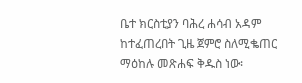ቤተ ክርስቲያን ባሕረ ሐሳብ አዳም ከተፈጠረበት ጊዜ ጀምሮ ስለሚቈጠር ማዕከሉ መጽሐፍ ቅዱስ ነው፡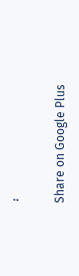፡

Share on Google Plus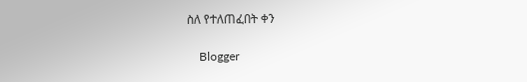ስለ የተለጠፈበት ቀን

    Blogger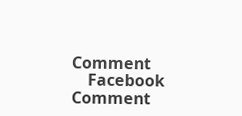Comment
    Facebook Comment